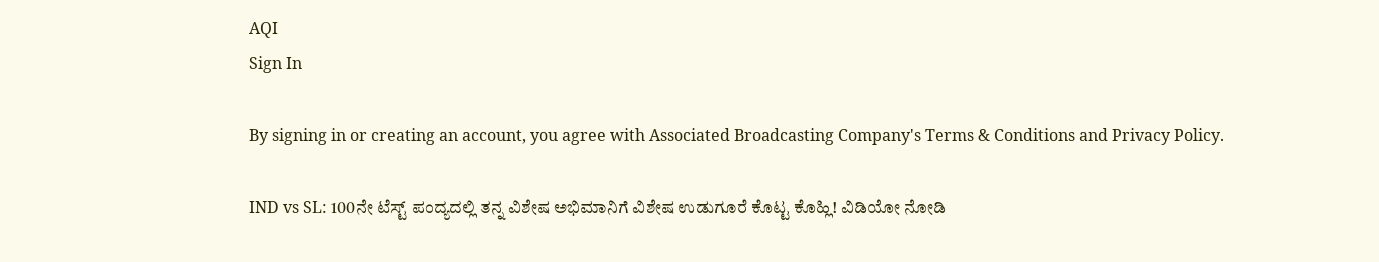AQI
Sign In

By signing in or creating an account, you agree with Associated Broadcasting Company's Terms & Conditions and Privacy Policy.

IND vs SL: 100ನೇ ಟೆಸ್ಟ್ ಪಂದ್ಯದಲ್ಲಿ ತನ್ನ ವಿಶೇಷ ಅಭಿಮಾನಿಗೆ ವಿಶೇಷ ಉಡುಗೂರೆ ಕೊಟ್ಟ ಕೊಹ್ಲಿ! ವಿಡಿಯೋ ನೋಡಿ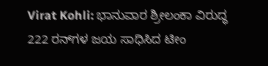Virat Kohli: ಭಾನುವಾರ ಶ್ರೀಲಂಕಾ ವಿರುದ್ಧ 222 ರನ್‌ಗಳ ಜಯ ಸಾಧಿಸಿದ ಟೀಂ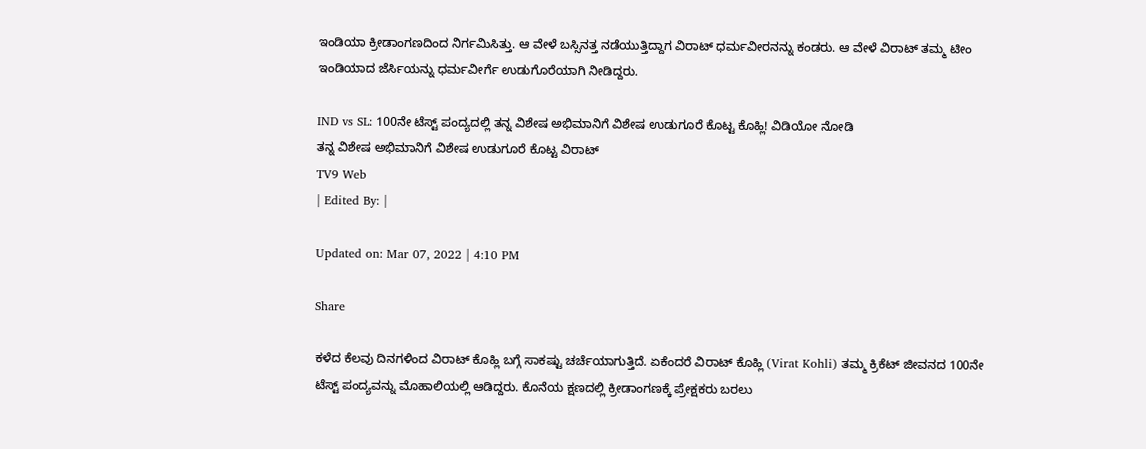ಇಂಡಿಯಾ ಕ್ರೀಡಾಂಗಣದಿಂದ ನಿರ್ಗಮಿಸಿತ್ತು. ಆ ವೇಳೆ ಬಸ್ಸಿನತ್ತ ನಡೆಯುತ್ತಿದ್ದಾಗ ವಿರಾಟ್ ಧರ್ಮವೀರನನ್ನು ಕಂಡರು. ಆ ವೇಳೆ ವಿರಾಟ್ ತಮ್ಮ ಟೀಂ ಇಂಡಿಯಾದ ಜೆರ್ಸಿಯನ್ನು ಧರ್ಮವೀರ್ಗೆ ಉಡುಗೊರೆಯಾಗಿ ನೀಡಿದ್ದರು.

IND vs SL: 100ನೇ ಟೆಸ್ಟ್ ಪಂದ್ಯದಲ್ಲಿ ತನ್ನ ವಿಶೇಷ ಅಭಿಮಾನಿಗೆ ವಿಶೇಷ ಉಡುಗೂರೆ ಕೊಟ್ಟ ಕೊಹ್ಲಿ! ವಿಡಿಯೋ ನೋಡಿ
ತನ್ನ ವಿಶೇಷ ಅಭಿಮಾನಿಗೆ ವಿಶೇಷ ಉಡುಗೂರೆ ಕೊಟ್ಟ ವಿರಾಟ್
TV9 Web
| Edited By: |

Updated on: Mar 07, 2022 | 4:10 PM

Share

ಕಳೆದ ಕೆಲವು ದಿನಗಳಿಂದ ವಿರಾಟ್ ಕೊಹ್ಲಿ ಬಗ್ಗೆ ಸಾಕಷ್ಟು ಚರ್ಚೆಯಾಗುತ್ತಿದೆ. ಏಕೆಂದರೆ ವಿರಾಟ್ ಕೊಹ್ಲಿ (Virat Kohli) ತಮ್ಮ ಕ್ರಿಕೆಟ್ ಜೀವನದ 100ನೇ ಟೆಸ್ಟ್ ಪಂದ್ಯವನ್ನು ಮೊಹಾಲಿಯಲ್ಲಿ ಆಡಿದ್ದರು. ಕೊನೆಯ ಕ್ಷಣದಲ್ಲಿ ಕ್ರೀಡಾಂಗಣಕ್ಕೆ ಪ್ರೇಕ್ಷಕರು ಬರಲು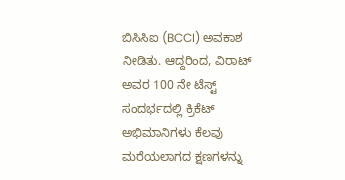ಬಿಸಿಸಿಐ (BCCI) ಅವಕಾಶ ನೀಡಿತು. ಆದ್ದರಿಂದ, ವಿರಾಟ್ ಅವರ 100 ನೇ ಟೆಸ್ಟ್ ಸಂದರ್ಭದಲ್ಲಿ ಕ್ರಿಕೆಟ್ ಅಭಿಮಾನಿಗಳು ಕೆಲವು ಮರೆಯಲಾಗದ ಕ್ಷಣಗಳನ್ನು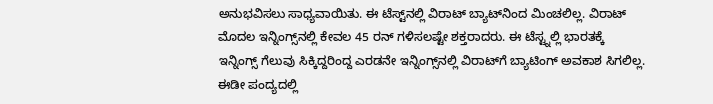ಅನುಭವಿಸಲು ಸಾಧ್ಯವಾಯಿತು. ಈ ಟೆಸ್ಟ್‌ನಲ್ಲಿ ವಿರಾಟ್ ಬ್ಯಾಟ್‌ನಿಂದ ಮಿಂಚಲಿಲ್ಲ. ವಿರಾಟ್ ಮೊದಲ ಇನ್ನಿಂಗ್ಸ್‌ನಲ್ಲಿ ಕೇವಲ 45 ರನ್ ಗಳಿಸಲಷ್ಟೇ ಶಕ್ತರಾದರು. ಈ ಟೆಸ್ಟ್ನಲ್ಲಿ ಭಾರತಕ್ಕೆ ಇನ್ನಿಂಗ್ಸ್ ಗೆಲುವು ಸಿಕ್ಕಿದ್ದರಿಂದ್ದ ಎರಡನೇ ಇನ್ನಿಂಗ್ಸ್‌ನಲ್ಲಿ ವಿರಾಟ್‌ಗೆ ಬ್ಯಾಟಿಂಗ್‌ ಅವಕಾಶ ಸಿಗಲಿಲ್ಲ. ಈಡೀ ಪಂದ್ಯದಲ್ಲಿ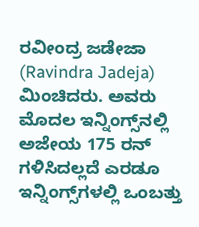ರವೀಂದ್ರ ಜಡೇಜಾ (Ravindra Jadeja) ಮಿಂಚಿದರು. ಅವರು ಮೊದಲ ಇನ್ನಿಂಗ್ಸ್‌ನಲ್ಲಿ ಅಜೇಯ 175 ರನ್ ಗಳಿಸಿದಲ್ಲದೆ ಎರಡೂ ಇನ್ನಿಂಗ್ಸ್‌ಗಳಲ್ಲಿ ಒಂಬತ್ತು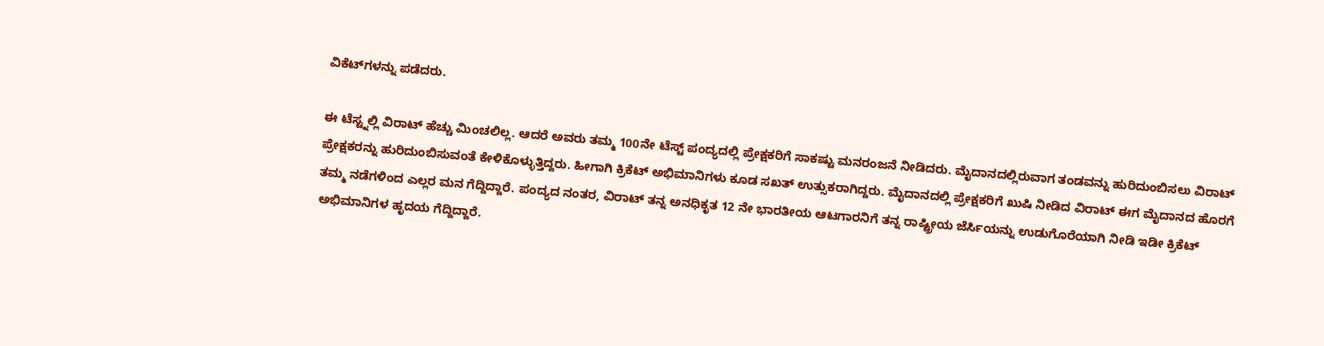ವಿಕೆಟ್‌ಗಳನ್ನು ಪಡೆದರು.

ಈ ಟೆಸ್ಟ್ನಲ್ಲಿ ವಿರಾಟ್ ಹೆಚ್ಚು ಮಿಂಚಲಿಲ್ಲ. ಆದರೆ ಅವರು ತಮ್ಮ 100ನೇ ಟೆಸ್ಟ್ ಪಂದ್ಯದಲ್ಲಿ ಪ್ರೇಕ್ಷಕರಿಗೆ ಸಾಕಷ್ಟು ಮನರಂಜನೆ ನೀಡಿದರು. ಮೈದಾನದಲ್ಲಿರುವಾಗ ತಂಡವನ್ನು ಹುರಿದುಂಬಿಸಲು ವಿರಾಟ್ ಪ್ರೇಕ್ಷಕರನ್ನು ಹುರಿದುಂಬಿಸುವಂತೆ ಕೇಳಿಕೊಳ್ಳುತ್ತಿದ್ದರು. ಹೀಗಾಗಿ ಕ್ರಿಕೆಟ್ ಅಭಿಮಾನಿಗಳು ಕೂಡ ಸಖತ್ ಉತ್ಸುಕರಾಗಿದ್ದರು. ಮೈದಾನದಲ್ಲಿ ಪ್ರೇಕ್ಷಕರಿಗೆ ಖುಷಿ ನೀಡಿದ ವಿರಾಟ್ ಈಗ ಮೈದಾನದ ಹೊರಗೆ ತಮ್ಮ ನಡೆಗಳಿಂದ ಎಲ್ಲರ ಮನ ಗೆದ್ದಿದ್ದಾರೆ. ಪಂದ್ಯದ ನಂತರ, ವಿರಾಟ್ ತನ್ನ ಅನಧಿಕೃತ 12 ನೇ ಭಾರತೀಯ ಆಟಗಾರನಿಗೆ ತನ್ನ ರಾಷ್ಟ್ರೀಯ ಜೆರ್ಸಿಯನ್ನು ಉಡುಗೊರೆಯಾಗಿ ನೀಡಿ ಇಡೀ ಕ್ರಿಕೆಟ್ ಅಭಿಮಾನಿಗಳ ಹೃದಯ ಗೆದ್ದಿದ್ದಾರೆ.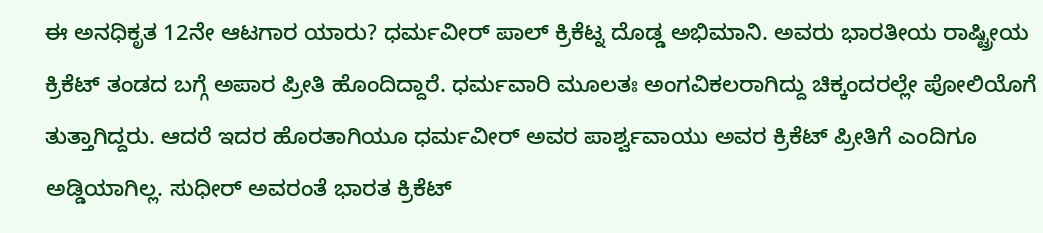ಈ ಅನಧಿಕೃತ 12ನೇ ಆಟಗಾರ ಯಾರು? ಧರ್ಮವೀರ್ ಪಾಲ್ ಕ್ರಿಕೆಟ್ನ ದೊಡ್ಡ ಅಭಿಮಾನಿ. ಅವರು ಭಾರತೀಯ ರಾಷ್ಟ್ರೀಯ ಕ್ರಿಕೆಟ್ ತಂಡದ ಬಗ್ಗೆ ಅಪಾರ ಪ್ರೀತಿ ಹೊಂದಿದ್ದಾರೆ. ಧರ್ಮವಾರಿ ಮೂಲತಃ ಅಂಗವಿಕಲರಾಗಿದ್ದು ಚಿಕ್ಕಂದರಲ್ಲೇ ಪೋಲಿಯೊಗೆ ತುತ್ತಾಗಿದ್ದರು. ಆದರೆ ಇದರ ಹೊರತಾಗಿಯೂ ಧರ್ಮವೀರ್ ಅವರ ಪಾರ್ಶ್ವವಾಯು ಅವರ ಕ್ರಿಕೆಟ್ ಪ್ರೀತಿಗೆ ಎಂದಿಗೂ ಅಡ್ಡಿಯಾಗಿಲ್ಲ. ಸುಧೀರ್ ಅವರಂತೆ ಭಾರತ ಕ್ರಿಕೆಟ್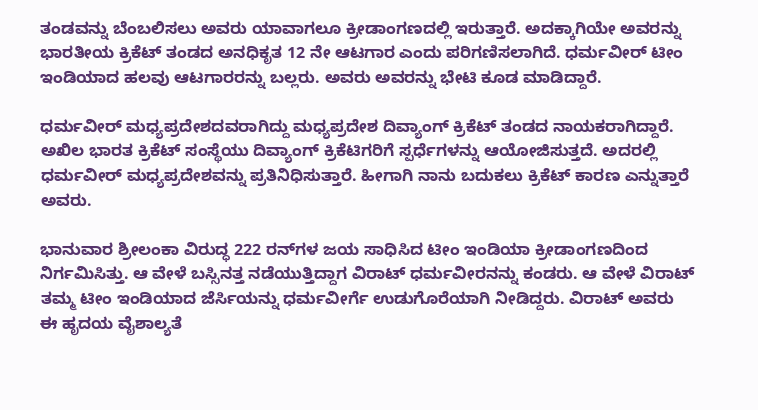ತಂಡವನ್ನು ಬೆಂಬಲಿಸಲು ಅವರು ಯಾವಾಗಲೂ ಕ್ರೀಡಾಂಗಣದಲ್ಲಿ ಇರುತ್ತಾರೆ. ಅದಕ್ಕಾಗಿಯೇ ಅವರನ್ನು ಭಾರತೀಯ ಕ್ರಿಕೆಟ್ ತಂಡದ ಅನಧಿಕೃತ 12 ನೇ ಆಟಗಾರ ಎಂದು ಪರಿಗಣಿಸಲಾಗಿದೆ. ಧರ್ಮವೀರ್ ಟೀಂ ಇಂಡಿಯಾದ ಹಲವು ಆಟಗಾರರನ್ನು ಬಲ್ಲರು. ಅವರು ಅವರನ್ನು ಭೇಟಿ ಕೂಡ ಮಾಡಿದ್ದಾರೆ.

ಧರ್ಮವೀರ್ ಮಧ್ಯಪ್ರದೇಶದವರಾಗಿದ್ದು ಮಧ್ಯಪ್ರದೇಶ ದಿವ್ಯಾಂಗ್ ಕ್ರಿಕೆಟ್ ತಂಡದ ನಾಯಕರಾಗಿದ್ದಾರೆ. ಅಖಿಲ ಭಾರತ ಕ್ರಿಕೆಟ್ ಸಂಸ್ಥೆಯು ದಿವ್ಯಾಂಗ್ ಕ್ರಿಕೆಟಿಗರಿಗೆ ಸ್ಪರ್ಧೆಗಳನ್ನು ಆಯೋಜಿಸುತ್ತದೆ. ಅದರಲ್ಲಿ ಧರ್ಮವೀರ್ ಮಧ್ಯಪ್ರದೇಶವನ್ನು ಪ್ರತಿನಿಧಿಸುತ್ತಾರೆ. ಹೀಗಾಗಿ ನಾನು ಬದುಕಲು ಕ್ರಿಕೆಟ್ ಕಾರಣ ಎನ್ನುತ್ತಾರೆ ಅವರು.

ಭಾನುವಾರ ಶ್ರೀಲಂಕಾ ವಿರುದ್ಧ 222 ರನ್‌ಗಳ ಜಯ ಸಾಧಿಸಿದ ಟೀಂ ಇಂಡಿಯಾ ಕ್ರೀಡಾಂಗಣದಿಂದ ನಿರ್ಗಮಿಸಿತ್ತು. ಆ ವೇಳೆ ಬಸ್ಸಿನತ್ತ ನಡೆಯುತ್ತಿದ್ದಾಗ ವಿರಾಟ್ ಧರ್ಮವೀರನನ್ನು ಕಂಡರು. ಆ ವೇಳೆ ವಿರಾಟ್ ತಮ್ಮ ಟೀಂ ಇಂಡಿಯಾದ ಜೆರ್ಸಿಯನ್ನು ಧರ್ಮವೀರ್ಗೆ ಉಡುಗೊರೆಯಾಗಿ ನೀಡಿದ್ದರು. ವಿರಾಟ್ ಅವರು ಈ ಹೃದಯ ವೈಶಾಲ್ಯತೆ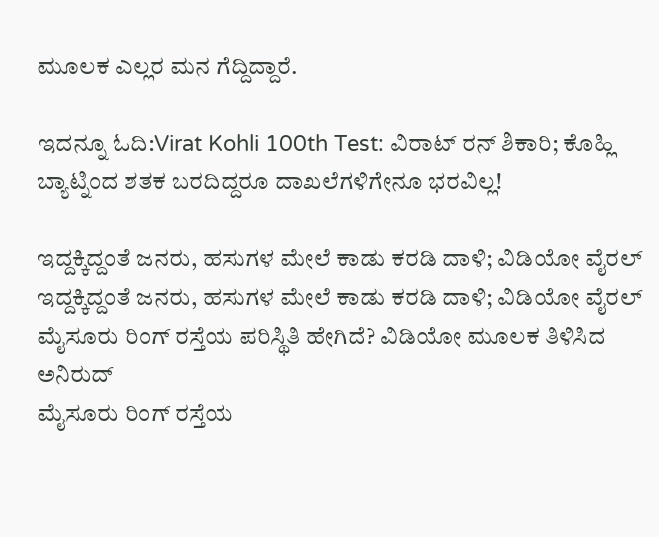ಮೂಲಕ ಎಲ್ಲರ ಮನ ಗೆದ್ದಿದ್ದಾರೆ.

ಇದನ್ನೂ ಓದಿ:Virat Kohli 100th Test: ವಿರಾಟ್ ರನ್ ಶಿಕಾರಿ; ಕೊಹ್ಲಿ ಬ್ಯಾಟ್ನಿಂದ ಶತಕ ಬರದಿದ್ದರೂ ದಾಖಲೆಗಳಿಗೇನೂ ಭರವಿಲ್ಲ!

ಇದ್ದಕ್ಕಿದ್ದಂತೆ ಜನರು, ಹಸುಗಳ ಮೇಲೆ ಕಾಡು ಕರಡಿ ದಾಳಿ; ವಿಡಿಯೋ ವೈರಲ್
ಇದ್ದಕ್ಕಿದ್ದಂತೆ ಜನರು, ಹಸುಗಳ ಮೇಲೆ ಕಾಡು ಕರಡಿ ದಾಳಿ; ವಿಡಿಯೋ ವೈರಲ್
ಮೈಸೂರು ರಿಂಗ್ ರಸ್ತೆಯ ಪರಿಸ್ಥಿತಿ ಹೇಗಿದೆ? ವಿಡಿಯೋ ಮೂಲಕ ತಿಳಿಸಿದ ಅನಿರುದ್
ಮೈಸೂರು ರಿಂಗ್ ರಸ್ತೆಯ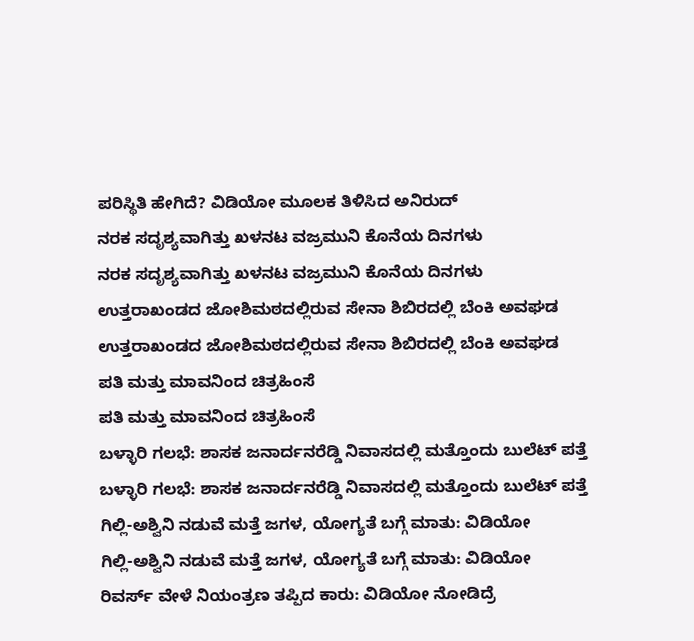ಪರಿಸ್ಥಿತಿ ಹೇಗಿದೆ? ವಿಡಿಯೋ ಮೂಲಕ ತಿಳಿಸಿದ ಅನಿರುದ್
ನರಕ ಸದೃಶ್ಯವಾಗಿತ್ತು ಖಳನಟ ವಜ್ರಮುನಿ ಕೊನೆಯ ದಿನಗಳು
ನರಕ ಸದೃಶ್ಯವಾಗಿತ್ತು ಖಳನಟ ವಜ್ರಮುನಿ ಕೊನೆಯ ದಿನಗಳು
ಉತ್ತರಾಖಂಡದ ಜೋಶಿಮಠದಲ್ಲಿರುವ ಸೇನಾ ಶಿಬಿರದಲ್ಲಿ ಬೆಂಕಿ ಅವಘಡ
ಉತ್ತರಾಖಂಡದ ಜೋಶಿಮಠದಲ್ಲಿರುವ ಸೇನಾ ಶಿಬಿರದಲ್ಲಿ ಬೆಂಕಿ ಅವಘಡ
ಪತಿ ಮತ್ತು ಮಾವನಿಂದ ಚಿತ್ರಹಿಂಸೆ
ಪತಿ ಮತ್ತು ಮಾವನಿಂದ ಚಿತ್ರಹಿಂಸೆ
ಬಳ್ಳಾರಿ ಗಲಭೆ: ಶಾಸಕ ಜನಾರ್ದನರೆಡ್ಡಿ ನಿವಾಸದಲ್ಲಿ ಮತ್ತೊಂದು ಬುಲೆಟ್ ಪತ್ತೆ
ಬಳ್ಳಾರಿ ಗಲಭೆ: ಶಾಸಕ ಜನಾರ್ದನರೆಡ್ಡಿ ನಿವಾಸದಲ್ಲಿ ಮತ್ತೊಂದು ಬುಲೆಟ್ ಪತ್ತೆ
ಗಿಲ್ಲಿ-ಅಶ್ವಿನಿ ನಡುವೆ ಮತ್ತೆ ಜಗಳ, ಯೋಗ್ಯತೆ ಬಗ್ಗೆ ಮಾತು: ವಿಡಿಯೋ
ಗಿಲ್ಲಿ-ಅಶ್ವಿನಿ ನಡುವೆ ಮತ್ತೆ ಜಗಳ, ಯೋಗ್ಯತೆ ಬಗ್ಗೆ ಮಾತು: ವಿಡಿಯೋ
ರಿವರ್ಸ್ ವೇಳೆ ನಿಯಂತ್ರಣ ತಪ್ಪಿದ ಕಾರು: ವಿಡಿಯೋ ನೋಡಿದ್ರೆ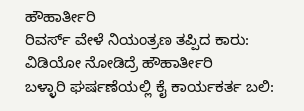ಹೌಹಾರ್ತೀರಿ
ರಿವರ್ಸ್ ವೇಳೆ ನಿಯಂತ್ರಣ ತಪ್ಪಿದ ಕಾರು: ವಿಡಿಯೋ ನೋಡಿದ್ರೆ ಹೌಹಾರ್ತೀರಿ
ಬಳ್ಳಾರಿ ಘರ್ಷಣೆಯಲ್ಲಿ ಕೈ ಕಾರ್ಯಕರ್ತ ಬಲಿ: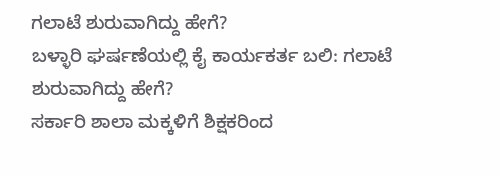ಗಲಾಟೆ ಶುರುವಾಗಿದ್ದು ಹೇಗೆ?
ಬಳ್ಳಾರಿ ಘರ್ಷಣೆಯಲ್ಲಿ ಕೈ ಕಾರ್ಯಕರ್ತ ಬಲಿ: ಗಲಾಟೆ ಶುರುವಾಗಿದ್ದು ಹೇಗೆ?
ಸರ್ಕಾರಿ ಶಾಲಾ ಮಕ್ಕಳಿಗೆ ಶಿಕ್ಷಕರಿಂದ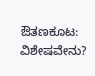ಔತಣಕೂಟ: ವಿಶೇಷವೇನು?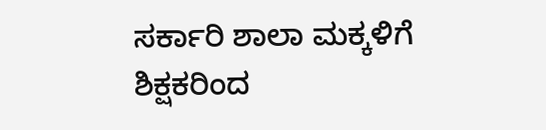ಸರ್ಕಾರಿ ಶಾಲಾ ಮಕ್ಕಳಿಗೆ ಶಿಕ್ಷಕರಿಂದ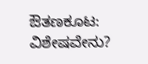ಔತಣಕೂಟ: ವಿಶೇಷವೇನು?